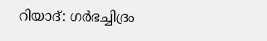റിയാദ്: ഗർഭച്ചിദ്രം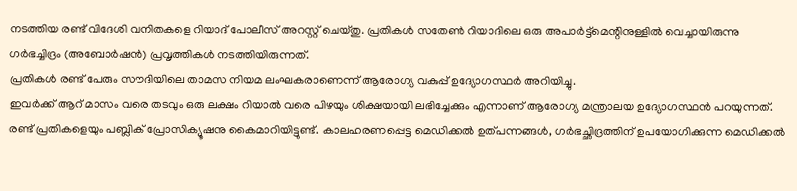നടത്തിയ രണ്ട് വിദേശി വനിതകളെ റിയാദ് പോലീസ് അറസ്റ്റ് ചെയ്തു. പ്രതികൾ സതേൺ റിയാദിലെ ഒരു അപാർട്ട്മെന്റിനുള്ളിൽ വെച്ചായിരുന്നു ഗർഭച്ചിദ്രം (അബോർഷൻ) പ്രവൃത്തികൾ നടത്തിയിരുന്നത്.
പ്രതികൾ രണ്ട് പേരും സൗദിയിലെ താമസ നിയമ ലംഘകരാണെന്ന് ആരോഗ്യ വകുപ്പ് ഉദ്യോഗസ്ഥർ അറിയിച്ചു.
ഇവർക്ക് ആറ് മാസം വരെ തടവും ഒരു ലക്ഷം റിയാൽ വരെ പിഴയും ശിക്ഷയായി ലഭിച്ചേക്കും എന്നാണ് ആരോഗ്യ മന്ത്രാലയ ഉദ്യോഗസ്ഥൻ പറയുന്നത്.
രണ്ട് പ്രതികളെയും പബ്ലിക് പ്രോസിക്യൂഷനു കൈമാറിയിട്ടുണ്ട്. കാലഹരണപ്പെട്ട മെഡിക്കൽ ഉത്പന്നങ്ങൾ, ഗർഭച്ഛിദ്രത്തിന് ഉപയോഗിക്കുന്ന മെഡിക്കൽ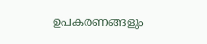ഉപകരണങ്ങളും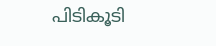പിടികൂടി